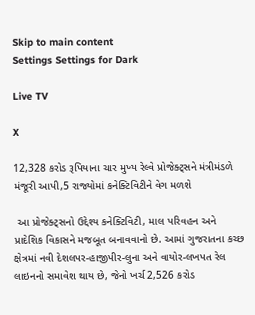Skip to main content
Settings Settings for Dark

Live TV

X

12,328 કરોડ રૂપિયાના ચાર મુખ્ય રેલ્વે પ્રોજેક્ટ્સને મંત્રીમંડળે મંજૂરી આપી,5 રાજ્યોમાં કનેક્ટિવિટીને વેગ મળશે

 આ પ્રોજેક્ટ્સનો ઉદ્દેશ્ય કનેક્ટિવિટી, માલ પરિવહન અને પ્રાદેશિક વિકાસને મજબૂત બનાવવાનો છે. આમાં ગુજરાતના કચ્છ ક્ષેત્રમાં નવી દેશલપર-હાજીપીર-લુના અને વાયોર-લખપત રેલ લાઇનનો સમાવેશ થાય છે, જેનો ખર્ચ 2,526 કરોડ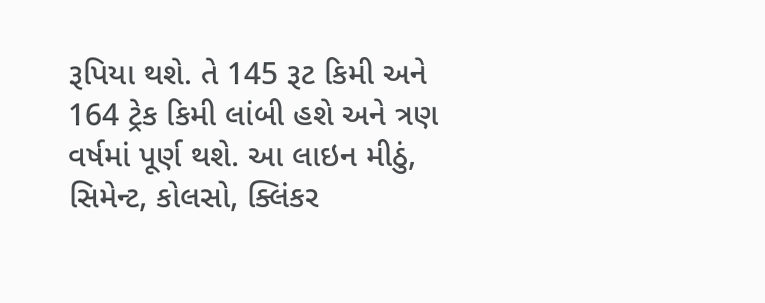રૂપિયા થશે. તે 145 રૂટ કિમી અને 164 ટ્રેક કિમી લાંબી હશે અને ત્રણ વર્ષમાં પૂર્ણ થશે. આ લાઇન મીઠું, સિમેન્ટ, કોલસો, ક્લિંકર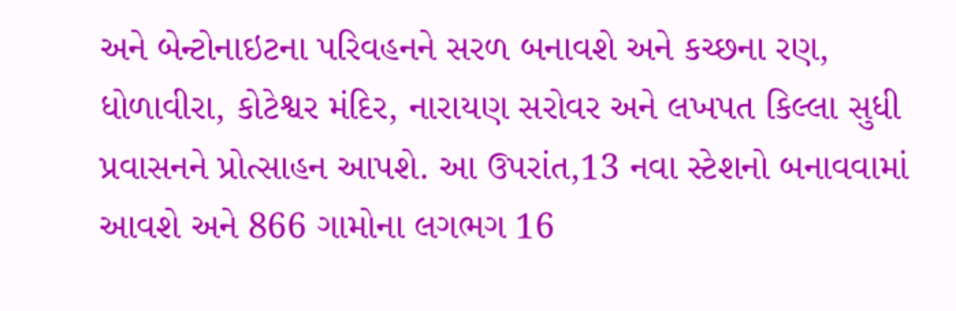અને બેન્ટોનાઇટના પરિવહનને સરળ બનાવશે અને કચ્છના રણ, ધોળાવીરા, કોટેશ્વર મંદિર, નારાયણ સરોવર અને લખપત કિલ્લા સુધી પ્રવાસનને પ્રોત્સાહન આપશે. આ ઉપરાંત,13 નવા સ્ટેશનો બનાવવામાં આવશે અને 866 ગામોના લગભગ 16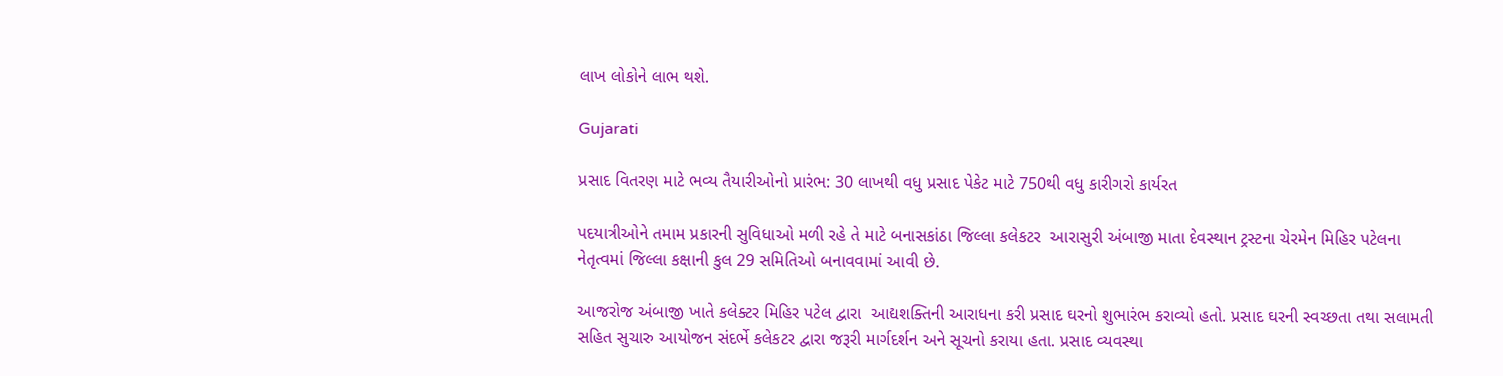લાખ લોકોને લાભ થશે.

Gujarati

પ્રસાદ વિતરણ માટે ભવ્ય તૈયારીઓનો પ્રારંભ: 30 લાખથી વધુ પ્રસાદ પેકેટ માટે 750થી વધુ કારીગરો કાર્યરત

પદયાત્રીઓને તમામ પ્રકારની સુવિધાઓ મળી રહે તે માટે બનાસકાંઠા જિલ્લા કલેકટર  આરાસુરી અંબાજી માતા દેવસ્થાન ટ્રસ્ટના ચેરમેન મિહિર પટેલના નેતૃત્વમાં જિલ્લા કક્ષાની કુલ 29 સમિતિઓ બનાવવામાં આવી છે.

આજરોજ અંબાજી ખાતે કલેક્ટર મિહિર પટેલ દ્વારા  આદ્યશક્તિની આરાધના કરી પ્રસાદ ઘરનો શુભારંભ કરાવ્યો હતો. પ્રસાદ ઘરની સ્વચ્છતા તથા સલામતી સહિત સુચારુ આયોજન સંદર્ભે કલેકટર દ્વારા જરૂરી માર્ગદર્શન અને સૂચનો કરાયા હતા. પ્રસાદ વ્યવસ્થા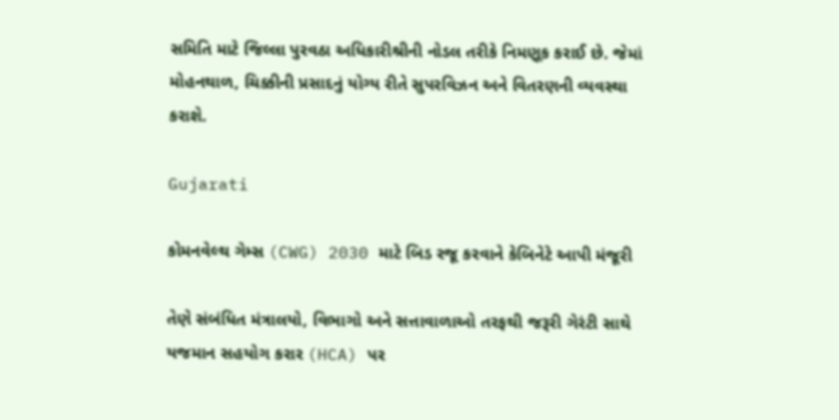સમિતિ માટે જિલ્લા પુરવઠા અધિકારીશ્રીની નોડલ તરીકે નિમણૂક કરાઈ છે. જેમાં મોહનથાળ, ચિક્કીની પ્રસાદનું યોગ્ય રીતે સુપરવિઝન અને વિતરણની વ્યવસ્થા કરાશે.

Gujarati

કોમનવેલ્થ ગેમ્સ (CWG) 2030 માટે બિડ રજૂ કરવાને કેબિનેટે આપી મંજૂરી

તેણે સંબંધિત મંત્રાલયો, વિભાગો અને સત્તાવાળાઓ તરફથી જરૂરી ગેરંટી સાથે યજમાન સહયોગ કરાર (HCA) પર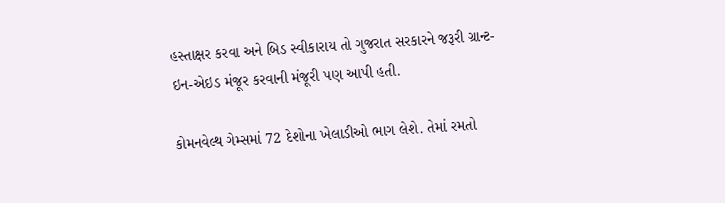હસ્તાક્ષર કરવા અને બિડ સ્વીકારાય તો ગુજરાત સરકારને જરૂરી ગ્રાન્ટ-ઇન-એઇડ મંજૂર કરવાની મંજૂરી પણ આપી હતી.

કોમનવેલ્થ ગેમ્સમાં 72 દેશોના ખેલાડીઓ ભાગ લેશે. તેમાં રમતો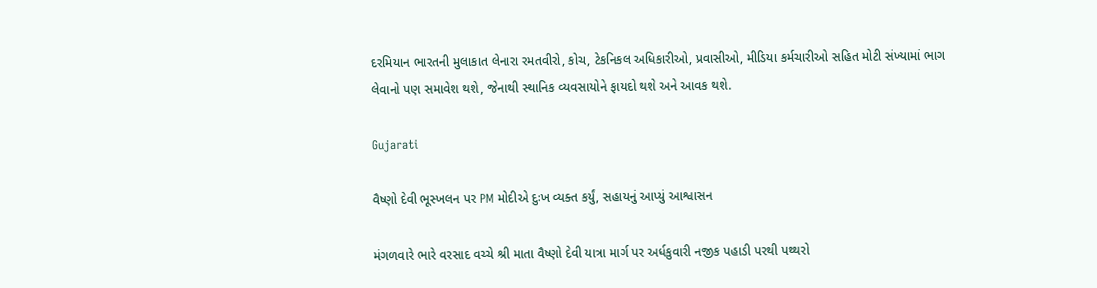દરમિયાન ભારતની મુલાકાત લેનારા રમતવીરો, કોચ, ટેકનિકલ અધિકારીઓ, પ્રવાસીઓ, મીડિયા કર્મચારીઓ સહિત મોટી સંખ્યામાં ભાગ લેવાનો પણ સમાવેશ થશે, જેનાથી સ્થાનિક વ્યવસાયોને ફાયદો થશે અને આવક થશે.

Gujarati

વૈષ્ણો દેવી ભૂસ્ખલન પર PM મોદીએ દુઃખ વ્યક્ત કર્યું, સહાયનું આપ્યું આશ્વાસન

મંગળવારે ભારે વરસાદ વચ્ચે શ્રી માતા વૈષ્ણો દેવી યાત્રા માર્ગ પર અર્ધકુવારી નજીક પહાડી પરથી પથ્થરો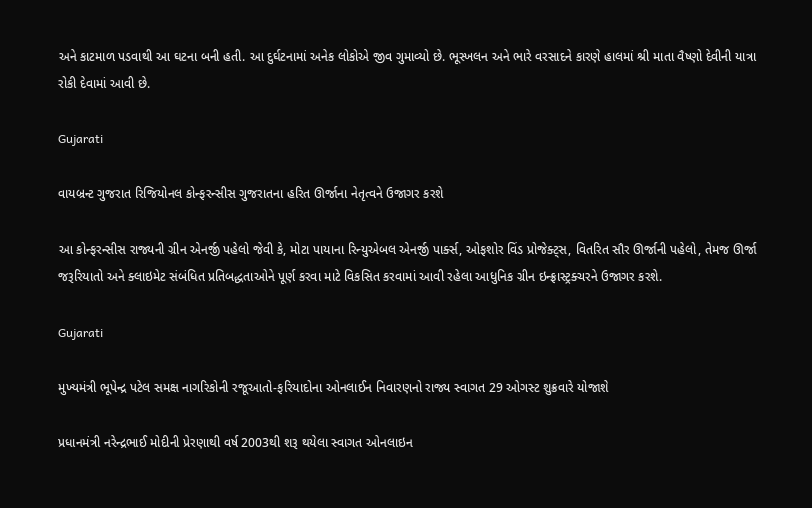અને કાટમાળ પડવાથી આ ઘટના બની હતી. આ દુર્ઘટનામાં અનેક લોકોએ જીવ ગુમાવ્યો છે. ભૂસ્ખલન અને ભારે વરસાદને કારણે હાલમાં શ્રી માતા વૈષ્ણો દેવીની યાત્રા રોકી દેવામાં આવી છે.

Gujarati

વાયબ્રન્ટ ગુજરાત રિજિયોનલ કોન્ફરન્સીસ ગુજરાતના હરિત ઊર્જાના નેતૃત્વને ઉજાગર કરશે

આ કોન્ફરન્સીસ રાજ્યની ગ્રીન એનર્જી પહેલો જેવી કે, મોટા પાયાના રિન્યુએબલ એનર્જી પાર્ક્સ, ઓફશોર વિંડ પ્રોજેક્ટ્સ, વિતરિત સૌર ઊર્જાની પહેલો, તેમજ ઊર્જા જરૂરિયાતો અને ક્લાઇમેટ સંબંધિત પ્રતિબદ્ધતાઓને પૂર્ણ કરવા માટે વિકસિત કરવામાં આવી રહેલા આધુનિક ગ્રીન ઇન્ફ્રાસ્ટ્રક્ચરને ઉજાગર કરશે.

Gujarati

મુખ્યમંત્રી ભૂપેન્દ્ર પટેલ સમક્ષ નાગરિકોની રજૂઆતો-ફરિયાદોના ઓનલાઈન નિવારણનો રાજ્ય સ્વાગત 29 ઓગસ્ટ શુક્રવારે યોજાશે

પ્રધાનમંત્રી નરેન્દ્રભાઈ મોદીની પ્રેરણાથી વર્ષ 2003થી શરૂ થયેલા સ્વાગત ઓનલાઇન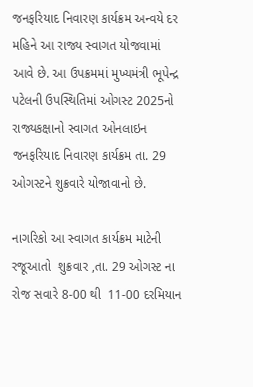જનફરિયાદ નિવારણ કાર્યક્રમ અન્વયે દર મહિને આ રાજ્ય સ્વાગત યોજવામાં આવે છે. આ ઉપક્રમમાં મુખ્યમંત્રી ભૂપેન્દ્ર પટેલની ઉપસ્થિતિમાં ઓગસ્ટ 2025નો રાજ્યકક્ષાનો સ્વાગત ઓનલાઇન જનફરિયાદ નિવારણ કાર્યક્રમ તા. 29  ઓગસ્ટને શુક્રવારે યોજાવાનો છે.

નાગરિકો આ સ્વાગત કાર્યક્રમ માટેની રજૂઆતો  શુક્રવાર ,તા. 29 ઓગસ્ટ ના રોજ સવારે 8-00 થી  11-00 દરમિયાન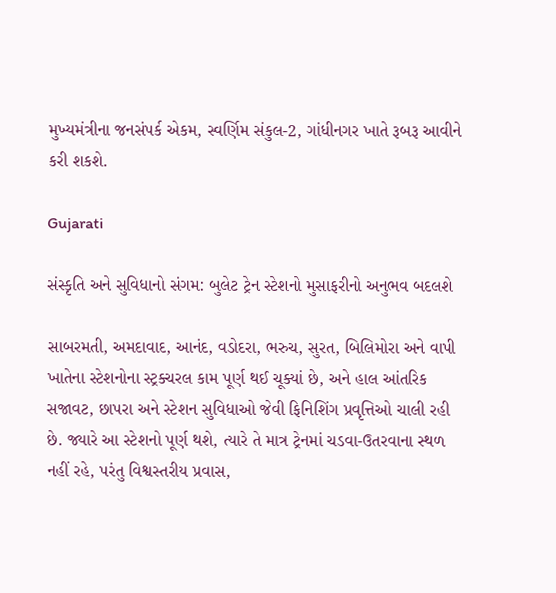મુખ્યમંત્રીના જનસંપર્ક એકમ, સ્વર્ણિમ સંકુલ-2, ગાંધીનગર ખાતે રૂબરૂ આવીને કરી શકશે.

Gujarati

સંસ્કૃતિ અને સુવિધાનો સંગમ: બુલેટ ટ્રેન સ્ટેશનો મુસાફરીનો અનુભવ બદલશે

સાબરમતી, અમદાવાદ, આનંદ, વડોદરા, ભરુચ, સુરત, બિલિમોરા અને વાપી ખાતેના સ્ટેશનોના સ્ટ્રક્ચરલ કામ પૂર્ણ થઈ ચૂક્યાં છે, અને હાલ આંતરિક સજાવટ, છાપરા અને સ્ટેશન સુવિધાઓ જેવી ફિનિશિંગ પ્રવૃત્તિઓ ચાલી રહી છે. જ્યારે આ સ્ટેશનો પૂર્ણ થશે, ત્યારે તે માત્ર ટ્રેનમાં ચડવા-ઉતરવાના સ્થળ નહીં રહે, પરંતુ વિશ્વસ્તરીય પ્રવાસ,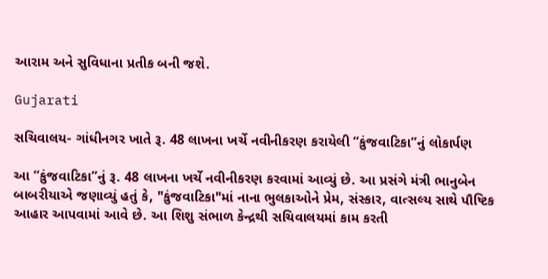આરામ અને સુવિધાના પ્રતીક બની જશે.

Gujarati

સચિવાલય- ગાંધીનગર ખાતે રૂ. 48 લાખના ખર્ચે નવીનીકરણ કરાયેલી “કુંજવાટિકા”નું લોકાર્પણ

આ “કુંજવાટિકા”નું રૂ. 48 લાખના ખર્ચે નવીનીકરણ કરવામાં આવ્યું છે. આ પ્રસંગે મંત્રી ભાનુબેન બાબરીયાએ જણાવ્યું હતું કે, "કુંજવાટિકા"માં નાના ભુલકાઓને પ્રેમ, સંસ્કાર, વાત્સલ્ય સાથે પૌષ્ટિક આહાર આપવામાં આવે છે. આ શિશુ સંભાળ કેન્દ્રથી સચિવાલયમાં કામ કરતી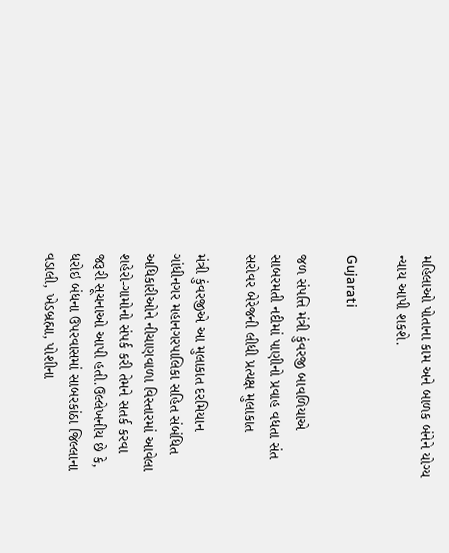મહિલાઓ પોતાના કામ અને બાળક બંનેને યોગ્ય ન્યાય આપી શકશે.

Gujarati

જળ સંપત્તિ મંત્રી કુંવરજી બાવળિયાએ સાબરમતી નદીમાં પાણીનો પ્રવાહ વધતા સંત સરોવર બેરેજની લીધી પ્રત્યક્ષ મુલાકાત

મંત્રી કુંવરજીએ આ મુલાકાત દરમિયાન ગાંધીનગર મહાનગરપાલિકા સહિત સંબંધિત અધિકારીઓને નીચાણવાળા વિસ્તારમાં આવેલા શહેરો-ગામોનો સંપર્ક કરી તેમને સતર્ક કરવા જરૂરી સૂચનાઓ આપી હતી.ઉલ્લેખનીય છે કે, ધરોઇ બંધના ઉપરવાસમાં સાબરકાંઠા જિલ્લાના વડાલી, ખેડબ્રહ્મા, પોશીના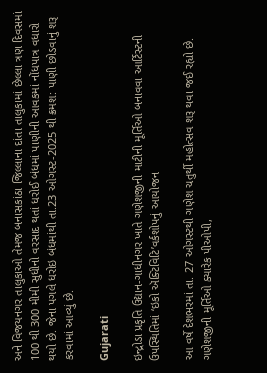અને વિજયનગર તાલુકાઓ તેમજ બનાસકાંઠા જિલ્લાના દાંતા તાલુકામાં છેલ્લા ત્રણ દિવસમાં 100 થી 300 મીમી સુધીનો વરસાદ થતાં ધરોઈ બંધમાં પાણીની આવકમાં નોંધપાત્ર વધારો થયો છે. જેના પગલે ધરોઇ બંધમાંથી તા.23 ઓગસ્ટ-2025 થી ક્રમશ: પાણી છોડવાનું શરૂ કરવામાં આવ્યું છે.

Gujarati

ઇન્દ્રોડા પ્રકૃતિ ઉદ્યાન-ગાધીનગર ખાતે ગણેશજીની માટીની મૂર્તિઓ બનાવવા આર્ટિસ્ટની ઉપસ્થિતિમાં ‘ઇકો ઍક્ટિવિટિ’વર્કશોપનું આયોજન

આ વર્ષે દેશભરમાં તા. 27 ઓગસ્ટથી ગણેશ ચતુર્થી મહોત્સવ શરૂ થવા જઈ રહ્યો છે. ગણેશજીની મૂર્તિઓ ક્યારેક પીઓપી,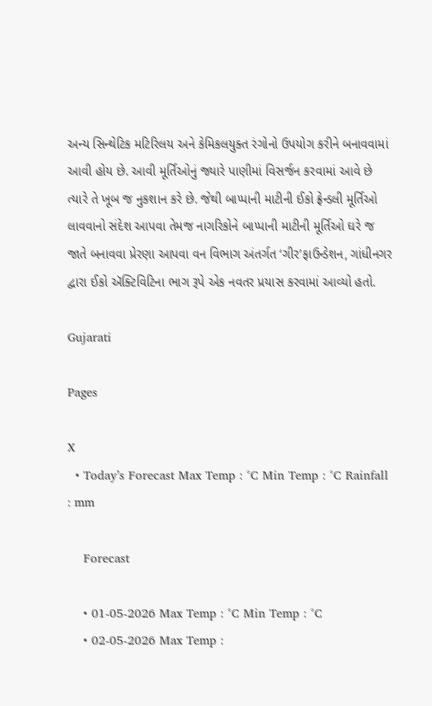અન્ય સિન્થેટિક મટિરિલય અને કેમિકલયુક્ત રંગોનો ઉપયોગ કરીને બનાવવામાં આવી હોય છે. આવી મૂર્તિઓનું જ્યારે પાણીમાં વિસર્જન કરવામાં આવે છે ત્યારે તે ખૂબ જ નુકશાન કરે છે. જેથી બાપ્પાની માટીની ઈકો ફ્રેન્ડલી મૂર્તિઓ લાવવાનો સંદેશ આપવા તેમજ નાગરિકોને બાપ્પાની માટીની મૂર્તિઓ ઘરે જ જાતે બનાવવા પ્રેરણા આપવા વન વિભાગ અંતર્ગત ‘ગીર’ફાઉન્ડેશન, ગાંધીનગર દ્વારા ઈકો ઍક્ટિવિટિના ભાગ રૂપે એક નવતર પ્રયાસ કરવામાં આવ્યો હતો.

Gujarati

Pages

X
  • Today’s Forecast Max Temp : °C Min Temp : °C Rainfall : mm

    Forecast

    • 01-05-2026 Max Temp : °C Min Temp : °C
    • 02-05-2026 Max Temp :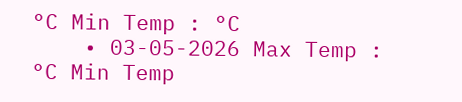°C Min Temp : °C
    • 03-05-2026 Max Temp : °C Min Temp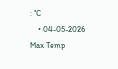: °C
    • 04-05-2026 Max Temp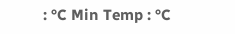: °C Min Temp : °C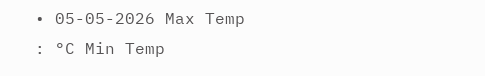• 05-05-2026 Max Temp : °C Min Temp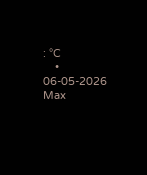: °C
    • 06-05-2026 Max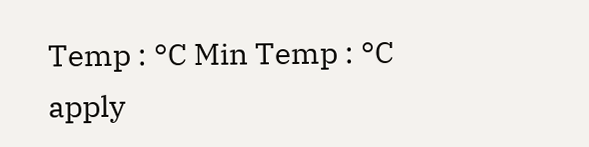Temp : °C Min Temp : °C
apply